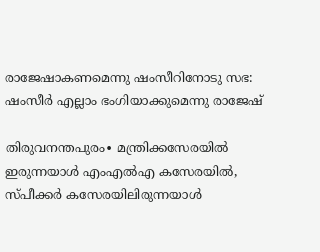രാജേഷാകണമെന്നു ഷംസീറിനോടു സഭ: ഷംസീർ എല്ലാം ഭംഗിയാക്കുമെന്നു രാജേഷ്

തിരുവനന്തപുരം∙ മന്ത്രിക്കസേരയിൽ ഇരുന്നയാൾ എംഎൽഎ കസേരയിൽ, സ്പീക്കർ കസേരയിലിരുന്നയാൾ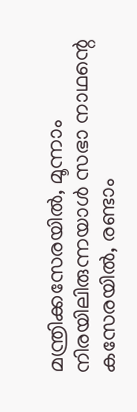മന്ത്രിക്കസേരയിൽ, മൂന്നാം നിരയിലിരുന്നയാൾ സഭാ നാഥന്റെ കസേരയിൽ, രണ്ടാം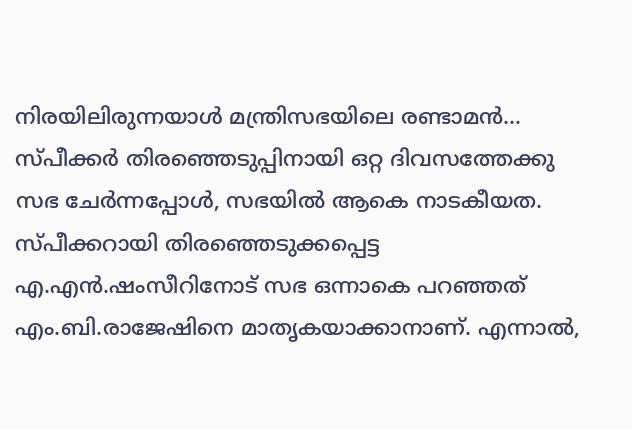നിരയിലിരുന്നയാൾ മന്ത്രിസഭയിലെ രണ്ടാമൻ… സ്പീക്കർ തിരഞ്ഞെടുപ്പിനായി ഒറ്റ ദിവസത്തേക്കു സഭ ചേർന്നപ്പോൾ, സഭയിൽ ആകെ നാടകീയത. സ്പീക്കറായി തിരഞ്ഞെടുക്കപ്പെട്ട എ.എൻ.ഷംസീറിനോട് സഭ ഒന്നാകെ പറഞ്ഞത് എം.ബി.രാജേഷിനെ മാതൃകയാക്കാനാണ്. എന്നാൽ,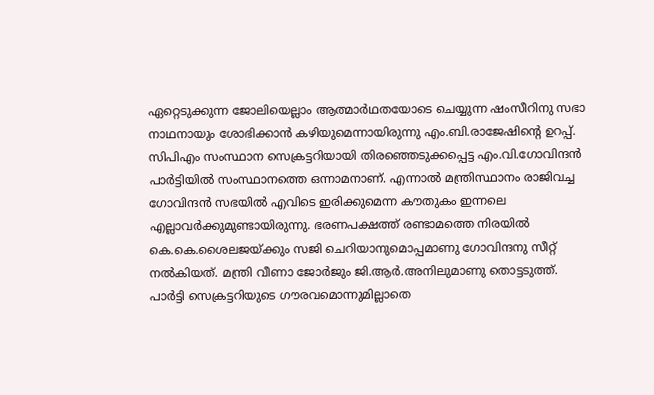ഏറ്റെടുക്കുന്ന ജോലിയെല്ലാം ആത്മാർഥതയോടെ ചെയ്യുന്ന ഷംസീറിനു സഭാ നാഥനായും ശോഭിക്കാൻ കഴിയുമെന്നായിരുന്നു എം.ബി.രാജേഷിന്റെ ഉറപ്പ്.
സിപിഎം സംസ്ഥാന സെക്രട്ടറിയായി തിരഞ്ഞെടുക്കപ്പെട്ട എം.വി.ഗോവിന്ദൻ പാർട്ടിയിൽ സംസ്ഥാനത്തെ ഒന്നാമനാണ്. എന്നാൽ മന്ത്രിസ്ഥാനം രാജിവച്ച ഗോവിന്ദൻ സഭയിൽ എവിടെ ഇരിക്കുമെന്ന കൗതുകം ഇന്നലെ എല്ലാവർക്കുമുണ്ടായിരുന്നു. ഭരണപക്ഷത്ത് രണ്ടാമത്തെ നിരയിൽ കെ.കെ.ശൈലജയ്ക്കും സജി ചെറിയാനുമൊപ്പമാണു ഗോവിന്ദനു സീറ്റ് നൽകിയത്. മന്ത്രി വീണാ ജോർജും ജി.ആർ.അനിലുമാണു തൊട്ടടുത്ത്. പാർട്ടി സെക്രട്ടറിയുടെ ഗൗരവമൊന്നുമില്ലാതെ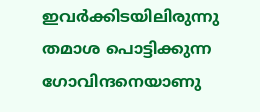ഇവർക്കിടയിലിരുന്നു തമാശ പൊട്ടിക്കുന്ന ഗോവിന്ദനെയാണു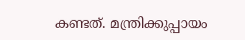കണ്ടത്. മന്ത്രിക്കുപ്പായം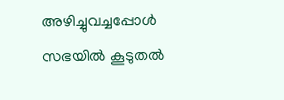അഴിച്ചുവച്ചപ്പോൾ സഭയിൽ കൂടുതൽ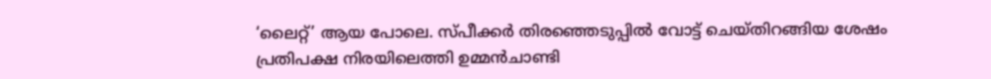‘ലൈറ്റ്’ ആയ പോലെ. സ്പീക്കർ തിരഞ്ഞെടുപ്പിൽ വോട്ട് ചെയ്തിറങ്ങിയ ശേഷം പ്രതിപക്ഷ നിരയിലെത്തി ഉമ്മൻചാണ്ടി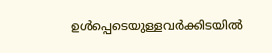ഉൾപ്പെടെയുള്ളവർക്കിടയിൽ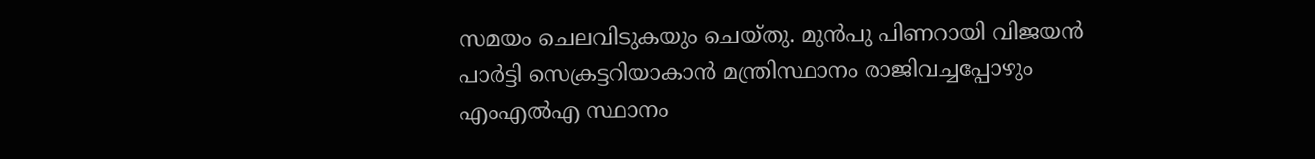സമയം ചെലവിടുകയും ചെയ്തു. മുൻപു പിണറായി വിജയൻ പാർട്ടി സെക്രട്ടറിയാകാൻ മന്ത്രിസ്ഥാനം രാജിവച്ചപ്പോഴും എംഎൽഎ സ്ഥാനം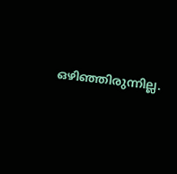ഒഴിഞ്ഞിരുന്നില്ല.